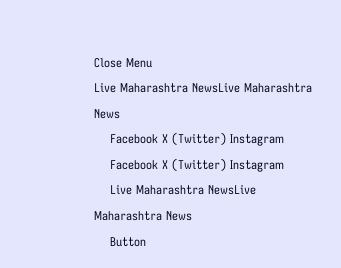Close Menu
Live Maharashtra NewsLive Maharashtra News
    Facebook X (Twitter) Instagram
    Facebook X (Twitter) Instagram
    Live Maharashtra NewsLive Maharashtra News
    Button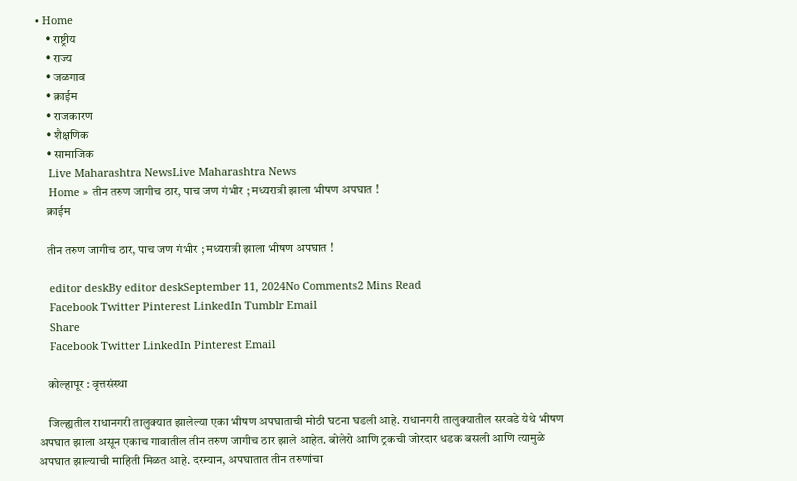• Home
    • राष्ट्रीय
    • राज्य
    • जळगाव
    • क्राईम
    • राजकारण
    • शैक्षणिक
    • सामाजिक
    Live Maharashtra NewsLive Maharashtra News
    Home » तीन तरुण जागीच ठार, पाच जण गंभीर ; मध्यरात्री झाला भीषण अपघात !
    क्राईम

    तीन तरुण जागीच ठार, पाच जण गंभीर ; मध्यरात्री झाला भीषण अपघात !

    editor deskBy editor deskSeptember 11, 2024No Comments2 Mins Read
    Facebook Twitter Pinterest LinkedIn Tumblr Email
    Share
    Facebook Twitter LinkedIn Pinterest Email

    कोल्हापूर : वृत्तसंस्था

    जिल्ह्यतील राधानगरी तालुक्यात झालेल्या एका भीषण अपघाताची मोठी घटना घडली आहे. राधानगरी तालुक्यातील सरवडे येथे भीषण अपघात झाला असून एकाच गावातील तीन तरुण जागीच ठार झाले आहेत. बोलेरो आणि ट्रकची जोरदार धडक बसली आणि त्यामुळे अपघात झाल्याची माहिती मिळत आहे. दरम्यान, अपघातात तीन तरुणांचा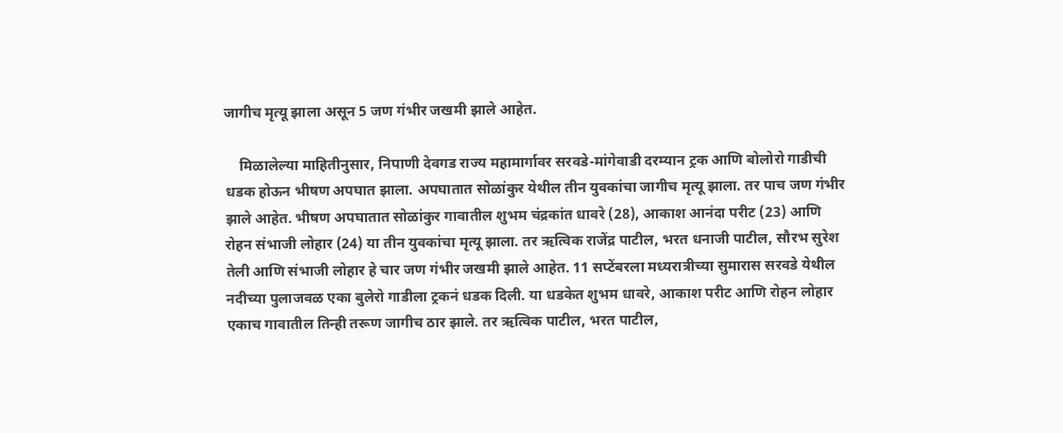जागीच मृत्यू झाला असून 5 जण गंभीर जखमी झाले आहेत.

    मिळालेल्या माहितीनुसार, निपाणी देवगड राज्य महामार्गावर सरवडे-मांगेवाडी दरम्यान ट्रक आणि बोलोरो गाडीची धडक होऊन भीषण अपघात झाला. अपघातात सोळांकुर येथील तीन युवकांचा जागीच मृत्यू झाला. तर पाच जण गंभीर झाले आहेत. भीषण अपघातात सोळांकुर गावातील शुभम चंद्रकांत धावरे (28), आकाश आनंदा परीट (23) आणि रोहन संभाजी लोहार (24) या तीन युवकांचा मृत्यू झाला. तर ऋत्विक राजेंद्र पाटील, भरत धनाजी पाटील, सौरभ सुरेश तेली आणि संभाजी लोहार हे चार जण गंभीर जखमी झाले आहेत. 11 सप्टेंबरला मध्यरात्रीच्या सुमारास सरवडे येथील नदीच्या पुलाजवळ एका बुलेरो गाडीला ट्रकनं धडक दिली. या धडकेत शुभम धावरे, आकाश परीट आणि रोहन लोहार एकाच गावातील तिन्ही तरूण जागीच ठार झाले. तर ऋत्विक पाटील, भरत पाटील,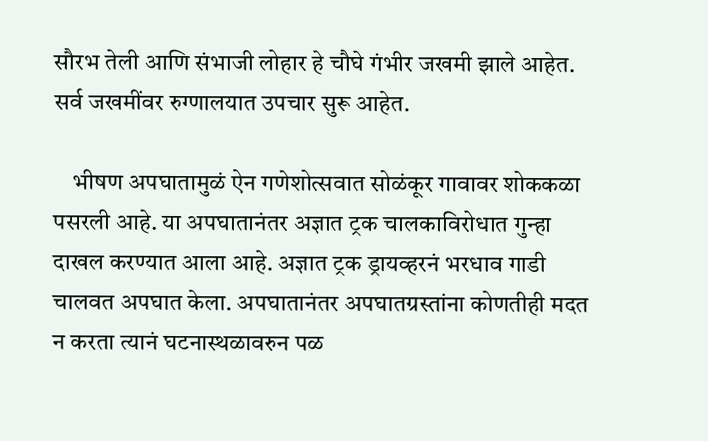सौरभ तेली आणि संभाजी लोहार हे चौघे गंभीर जखमी झाले आहेत. सर्व जखमींवर रुग्णालयात उपचार सुरू आहेत.

    भीषण अपघातामुळं ऐन गणेशोत्सवात सोळंकूर गावावर शोककळा पसरली आहे. या अपघातानंतर अज्ञात ट्रक चालकाविरोधात गुन्हा दाखल करण्यात आला आहे. अज्ञात ट्रक ड्रायव्हरनं भरधाव गाडी चालवत अपघात केला. अपघातानंतर अपघातग्रस्तांना कोणतीही मदत न करता त्यानं घटनास्थळावरुन पळ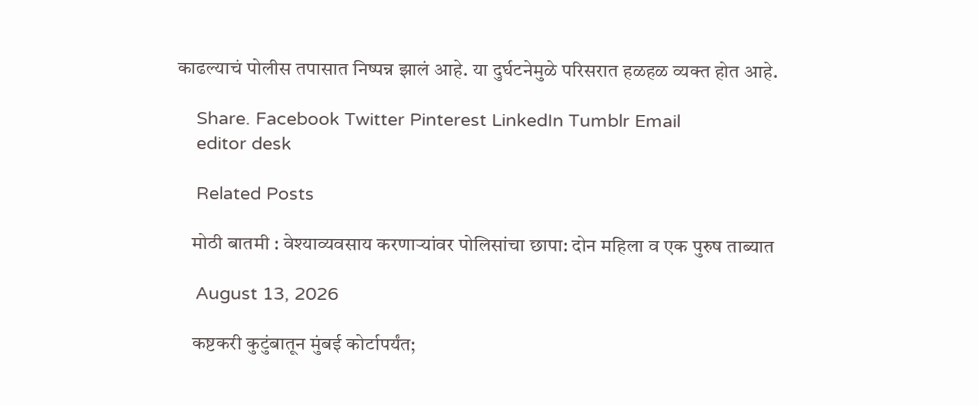काढल्याचं पोलीस तपासात निष्पन्न झालं आहे. या दुर्घटनेमुळे परिसरात हळहळ व्यक्त होत आहे.

    Share. Facebook Twitter Pinterest LinkedIn Tumblr Email
    editor desk

    Related Posts

    मोठी बातमी : वेश्याव्यवसाय करणाऱ्यांवर पोलिसांचा छापा: दोन महिला व एक पुरुष ताब्यात

    August 13, 2026

    कष्टकरी कुटुंबातून मुंबई कोर्टापर्यंत;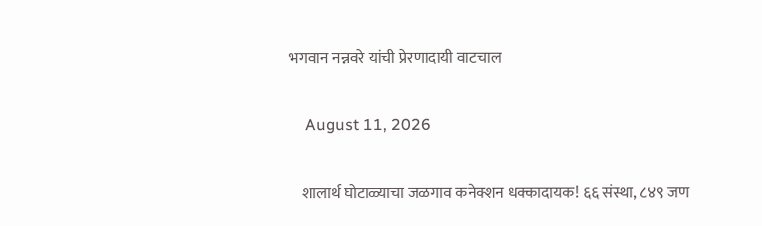भगवान नन्नवरे यांची प्रेरणादायी वाटचाल

    August 11, 2026

    शालार्थ घोटाळ्याचा जळगाव कनेक्शन धक्कादायक! ६६ संस्था, ८४९ जण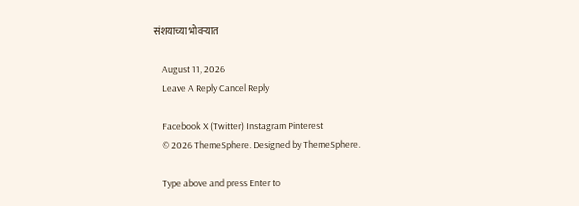संशयाच्या भोवऱ्यात

    August 11, 2026
    Leave A Reply Cancel Reply

    Facebook X (Twitter) Instagram Pinterest
    © 2026 ThemeSphere. Designed by ThemeSphere.

    Type above and press Enter to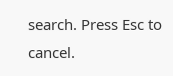search. Press Esc to cancel.